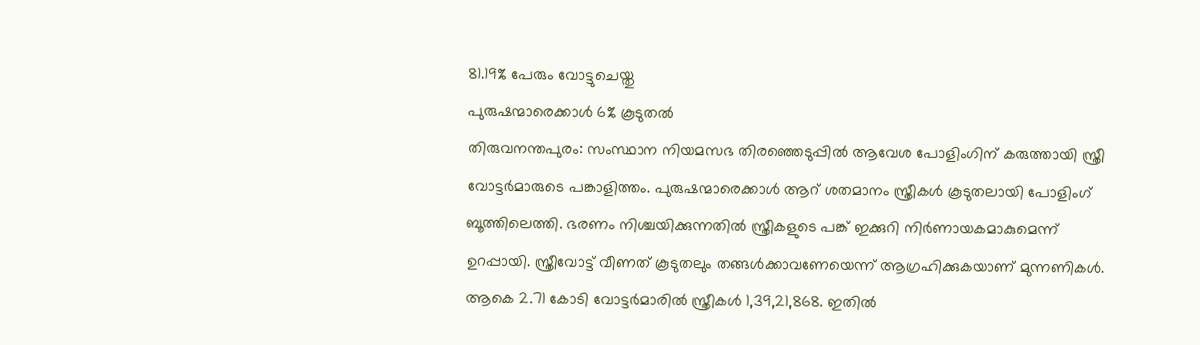81.19% പേരും വോട്ടുചെയ്തു
പുരുഷന്മാരെക്കാൾ 6% കൂടുതൽ
തിരുവനന്തപുരം: സംസ്ഥാന നിയമസഭ തിരഞ്ഞെടുപ്പിൽ ആവേശ പോളിംഗിന് കരുത്തായി സ്ത്രീ വോട്ടർമാരുടെ പങ്കാളിത്തം. പുരുഷന്മാരെക്കാൾ ആറ് ശതമാനം സ്ത്രീകൾ കൂടുതലായി പോളിംഗ് ബൂത്തിലെത്തി. ഭരണം നിശ്ചയിക്കുന്നതിൽ സ്ത്രീകളുടെ പങ്ക് ഇക്കുറി നിർണായകമാകുമെന്ന് ഉറപ്പായി. സ്ത്രീവോട്ട് വീണത് കൂടുതലും തങ്ങൾക്കാവണേയെന്ന് ആഗ്രഹിക്കുകയാണ് മുന്നണികൾ.
ആകെ 2.71 കോടി വോട്ടർമാരിൽ സ്ത്രീകൾ 1,39,21,868. ഇതിൽ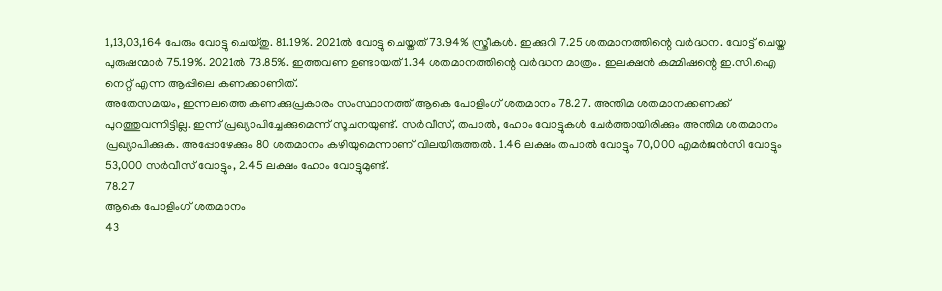1,13,03,164 പേരും വോട്ടു ചെയ്തു. 81.19%. 2021ൽ വോട്ടു ചെയ്തത് 73.94% സ്ത്രീകൾ. ഇക്കുറി 7.25 ശതമാനത്തിന്റെ വർദ്ധന. വോട്ട് ചെയ്ത പുരുഷന്മാർ 75.19%. 2021ൽ 73.85%. ഇത്തവണ ഉണ്ടായത് 1.34 ശതമാനത്തിന്റെ വർദ്ധന മാത്രം. ഇലക്ഷൻ കമ്മിഷന്റെ ഇ.സി.ഐ നെറ്റ് എന്ന ആപ്പിലെ കണക്കാണിത്.
അതേസമയം, ഇന്നലത്തെ കണക്കുപ്രകാരം സംസ്ഥാനത്ത് ആകെ പോളിംഗ് ശതമാനം 78.27. അന്തിമ ശതമാനക്കണക്ക് പുറത്തുവന്നിട്ടില്ല. ഇന്ന് പ്രഖ്യാപിച്ചേക്കുമെന്ന് സൂചനയുണ്ട്. സർവീസ്, തപാൽ, ഹോം വോട്ടുകൾ ചേർത്തായിരിക്കും അന്തിമ ശതമാനം പ്രഖ്യാപിക്കുക. അപ്പോഴേക്കും 80 ശതമാനം കഴിയുമെന്നാണ് വിലയിരുത്തൽ. 1.46 ലക്ഷം തപാൽ വോട്ടും 70,000 എമർജൻസി വോട്ടും 53,000 സർവീസ് വോട്ടും, 2.45 ലക്ഷം ഹോം വോട്ടുമുണ്ട്.
78.27
ആകെ പോളിംഗ് ശതമാനം
43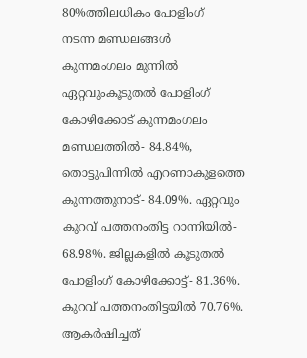80%ത്തിലധികം പോളിംഗ്
നടന്ന മണ്ഡലങ്ങൾ
കുന്നമംഗലം മുന്നിൽ
ഏറ്റവുംകൂടുതൽ പോളിംഗ് കോഴിക്കോട് കുന്നമംഗലം മണ്ഡലത്തിൽ- 84.84%, തൊട്ടുപിന്നിൽ എറണാകുളത്തെ കുന്നത്തുനാട്- 84.09%. ഏറ്റവും കുറവ് പത്തനംതിട്ട റാന്നിയിൽ- 68.98%. ജില്ലകളിൽ കൂടുതൽ പോളിംഗ് കോഴിക്കോട്ട്- 81.36%. കുറവ് പത്തനംതിട്ടയിൽ 70.76%.
ആകർഷിച്ചത്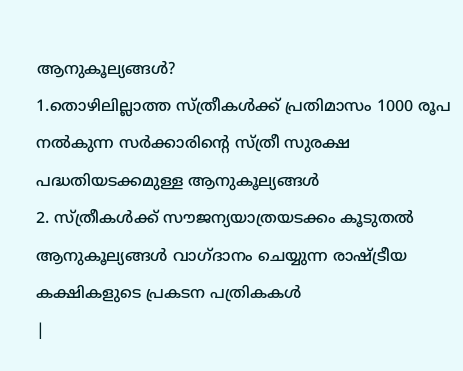ആനുകൂല്യങ്ങൾ?
1.തൊഴിലില്ലാത്ത സ്ത്രീകൾക്ക് പ്രതിമാസം 1000 രൂപ നൽകുന്ന സർക്കാരിന്റെ സ്ത്രീ സുരക്ഷ പദ്ധതിയടക്കമുള്ള ആനുകൂല്യങ്ങൾ
2. സ്ത്രീകൾക്ക് സൗജന്യയാത്രയടക്കം കൂടുതൽ ആനുകൂല്യങ്ങൾ വാഗ്ദാനം ചെയ്യുന്ന രാഷ്ട്രീയ കക്ഷികളുടെ പ്രകടന പത്രികകൾ
|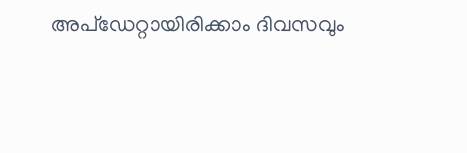അപ്ഡേറ്റായിരിക്കാം ദിവസവും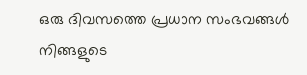ഒരു ദിവസത്തെ പ്രധാന സംഭവങ്ങൾ നിങ്ങളുടെ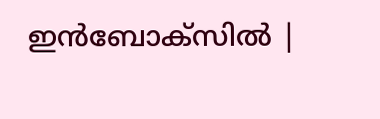ഇൻബോക്സിൽ |